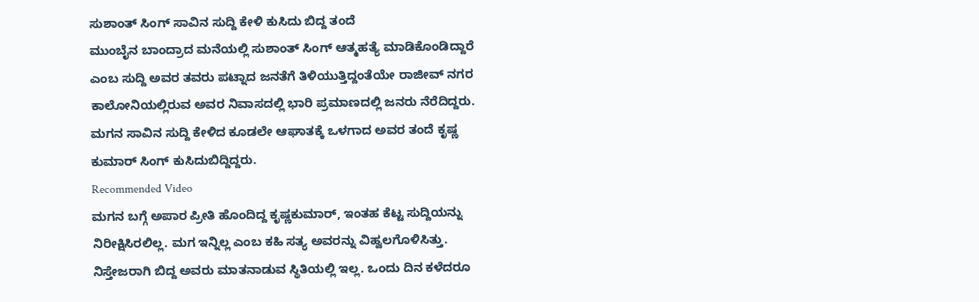ಸುಶಾಂತ್ ಸಿಂಗ್ ಸಾವಿನ ಸುದ್ದಿ ಕೇಳಿ ಕುಸಿದು ಬಿದ್ದ ತಂದೆ
ಮುಂಬೈನ ಬಾಂದ್ರಾದ ಮನೆಯಲ್ಲಿ ಸುಶಾಂತ್ ಸಿಂಗ್ ಆತ್ಮಹತ್ಯೆ ಮಾಡಿಕೊಂಡಿದ್ದಾರೆ ಎಂಬ ಸುದ್ದಿ ಅವರ ತವರು ಪಟ್ನಾದ ಜನತೆಗೆ ತಿಳಿಯುತ್ತಿದ್ದಂತೆಯೇ ರಾಜೀವ್ ನಗರ ಕಾಲೋನಿಯಲ್ಲಿರುವ ಅವರ ನಿವಾಸದಲ್ಲಿ ಭಾರಿ ಪ್ರಮಾಣದಲ್ಲಿ ಜನರು ನೆರೆದಿದ್ದರು. ಮಗನ ಸಾವಿನ ಸುದ್ದಿ ಕೇಳಿದ ಕೂಡಲೇ ಆಘಾತಕ್ಕೆ ಒಳಗಾದ ಅವರ ತಂದೆ ಕೃಷ್ಣ ಕುಮಾರ್ ಸಿಂಗ್ ಕುಸಿದುಬಿದ್ದಿದ್ದರು.
Recommended Video
ಮಗನ ಬಗ್ಗೆ ಅಪಾರ ಪ್ರೀತಿ ಹೊಂದಿದ್ದ ಕೃಷ್ಣಕುಮಾರ್, ಇಂತಹ ಕೆಟ್ಟ ಸುದ್ದಿಯನ್ನು ನಿರೀಕ್ಷಿಸಿರಲಿಲ್ಲ. ಮಗ ಇನ್ನಿಲ್ಲ ಎಂಬ ಕಹಿ ಸತ್ಯ ಅವರನ್ನು ವಿಹ್ವಲಗೊಳಿಸಿತ್ತು. ನಿಸ್ತೇಜರಾಗಿ ಬಿದ್ದ ಅವರು ಮಾತನಾಡುವ ಸ್ಥಿತಿಯಲ್ಲಿ ಇಲ್ಲ. ಒಂದು ದಿನ ಕಳೆದರೂ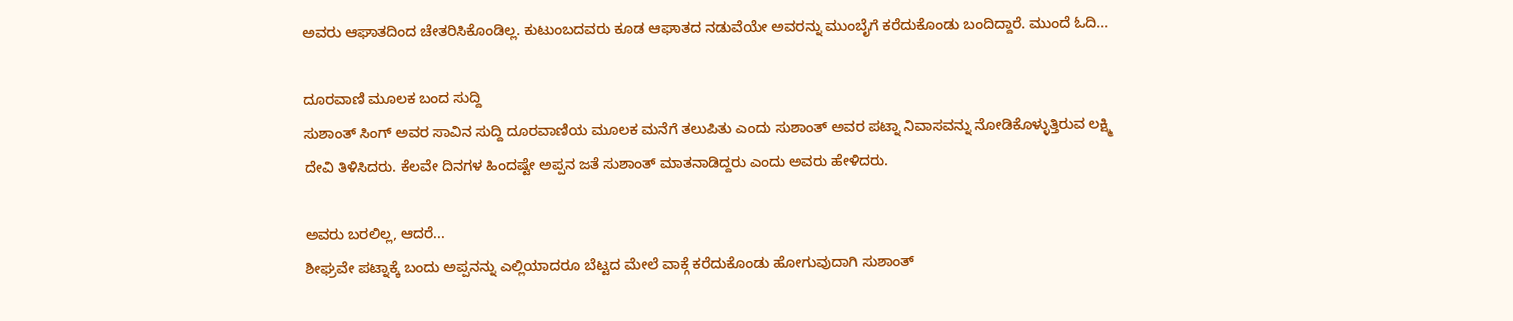ಅವರು ಆಘಾತದಿಂದ ಚೇತರಿಸಿಕೊಂಡಿಲ್ಲ. ಕುಟುಂಬದವರು ಕೂಡ ಆಘಾತದ ನಡುವೆಯೇ ಅವರನ್ನು ಮುಂಬೈಗೆ ಕರೆದುಕೊಂಡು ಬಂದಿದ್ದಾರೆ. ಮುಂದೆ ಓದಿ...

ದೂರವಾಣಿ ಮೂಲಕ ಬಂದ ಸುದ್ದಿ
ಸುಶಾಂತ್ ಸಿಂಗ್ ಅವರ ಸಾವಿನ ಸುದ್ದಿ ದೂರವಾಣಿಯ ಮೂಲಕ ಮನೆಗೆ ತಲುಪಿತು ಎಂದು ಸುಶಾಂತ್ ಅವರ ಪಟ್ನಾ ನಿವಾಸವನ್ನು ನೋಡಿಕೊಳ್ಳುತ್ತಿರುವ ಲಕ್ಷ್ಮಿ ದೇವಿ ತಿಳಿಸಿದರು. ಕೆಲವೇ ದಿನಗಳ ಹಿಂದಷ್ಟೇ ಅಪ್ಪನ ಜತೆ ಸುಶಾಂತ್ ಮಾತನಾಡಿದ್ದರು ಎಂದು ಅವರು ಹೇಳಿದರು.

ಅವರು ಬರಲಿಲ್ಲ, ಆದರೆ...
ಶೀಘ್ರವೇ ಪಟ್ನಾಕ್ಕೆ ಬಂದು ಅಪ್ಪನನ್ನು ಎಲ್ಲಿಯಾದರೂ ಬೆಟ್ಟದ ಮೇಲೆ ವಾಕ್ಗೆ ಕರೆದುಕೊಂಡು ಹೋಗುವುದಾಗಿ ಸುಶಾಂತ್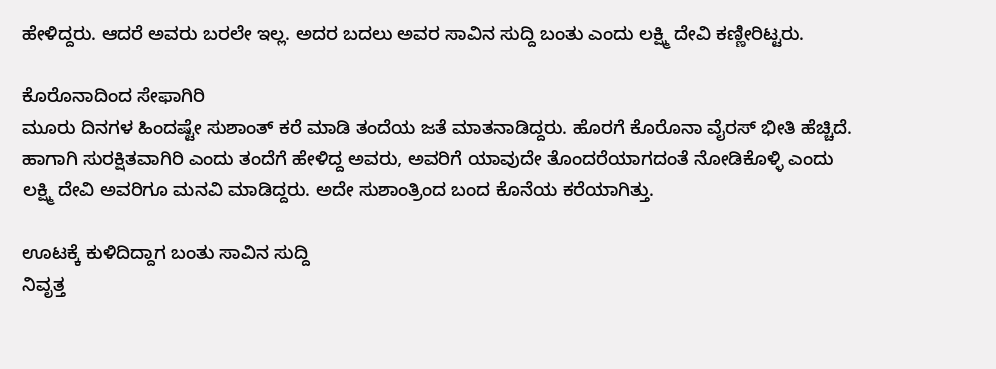ಹೇಳಿದ್ದರು. ಆದರೆ ಅವರು ಬರಲೇ ಇಲ್ಲ. ಅದರ ಬದಲು ಅವರ ಸಾವಿನ ಸುದ್ದಿ ಬಂತು ಎಂದು ಲಕ್ಷ್ಮಿ ದೇವಿ ಕಣ್ಣೀರಿಟ್ಟರು.

ಕೊರೊನಾದಿಂದ ಸೇಫಾಗಿರಿ
ಮೂರು ದಿನಗಳ ಹಿಂದಷ್ಟೇ ಸುಶಾಂತ್ ಕರೆ ಮಾಡಿ ತಂದೆಯ ಜತೆ ಮಾತನಾಡಿದ್ದರು. ಹೊರಗೆ ಕೊರೊನಾ ವೈರಸ್ ಭೀತಿ ಹೆಚ್ಚಿದೆ. ಹಾಗಾಗಿ ಸುರಕ್ಷಿತವಾಗಿರಿ ಎಂದು ತಂದೆಗೆ ಹೇಳಿದ್ದ ಅವರು, ಅವರಿಗೆ ಯಾವುದೇ ತೊಂದರೆಯಾಗದಂತೆ ನೋಡಿಕೊಳ್ಳಿ ಎಂದು ಲಕ್ಷ್ಮಿ ದೇವಿ ಅವರಿಗೂ ಮನವಿ ಮಾಡಿದ್ದರು. ಅದೇ ಸುಶಾಂತ್ರಿಂದ ಬಂದ ಕೊನೆಯ ಕರೆಯಾಗಿತ್ತು.

ಊಟಕ್ಕೆ ಕುಳಿದಿದ್ದಾಗ ಬಂತು ಸಾವಿನ ಸುದ್ದಿ
ನಿವೃತ್ತ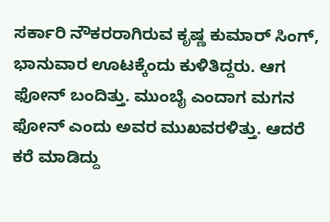ಸರ್ಕಾರಿ ನೌಕರರಾಗಿರುವ ಕೃಷ್ಣ ಕುಮಾರ್ ಸಿಂಗ್, ಭಾನುವಾರ ಊಟಕ್ಕೆಂದು ಕುಳಿತಿದ್ದರು. ಆಗ ಫೋನ್ ಬಂದಿತ್ತು. ಮುಂಬೈ ಎಂದಾಗ ಮಗನ ಫೋನ್ ಎಂದು ಅವರ ಮುಖವರಳಿತ್ತು. ಆದರೆ ಕರೆ ಮಾಡಿದ್ದು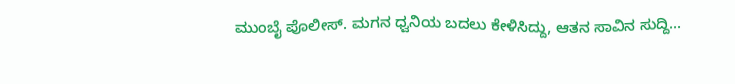ಮುಂಬೈ ಪೊಲೀಸ್. ಮಗನ ಧ್ವನಿಯ ಬದಲು ಕೇಳಿಸಿದ್ದು, ಆತನ ಸಾವಿನ ಸುದ್ದಿ...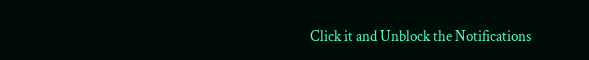Click it and Unblock the Notifications